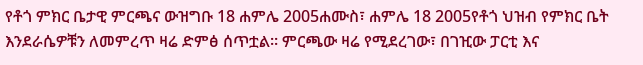የቶጎ ምክር ቤታዊ ምርጫና ውዝግቡ 18 ሐምሌ 2005ሐሙስ፣ ሐምሌ 18 2005የቶጎ ህዝብ የምክር ቤት እንደራሴዎቹን ለመምረጥ ዛሬ ድምፅ ሰጥቷል። ምርጫው ዛሬ የሚደረገው፣ በገዢው ፓርቲ እና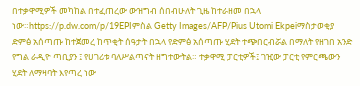በተቃዋሚዎች መካከል በተፈጠረው ውዝግብ ሰበብሁለት ጊዜ ከተራዘመ በኋላ ነው።https://p.dw.com/p/19EPIምስል Getty Images/AFP/Pius Utomi Ekpeiማስታወቂያ ድምፅ አሰጣጡ ከተጀመረ ከጥቂት ሰዓታት በኋላ የድምፅ አሰጣጡ ሂደት ተጭበርብሯል በማለት የዘገበ አንድ የግል ራዲዮ ጣቢያን ፤ የሀገሪቱ ባለሥልጣናት ዘግተውትል። ተቃዋሚ ፓርቲዎች፤ ገዢው ፓርቲ የምርጫውን ሂደት ለማዛባት እየጣረ ነው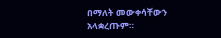በማለት መውቀሳቸውን አላቋረጡም።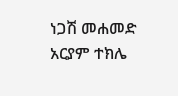ነጋሽ መሐመድ አርያም ተክሌ